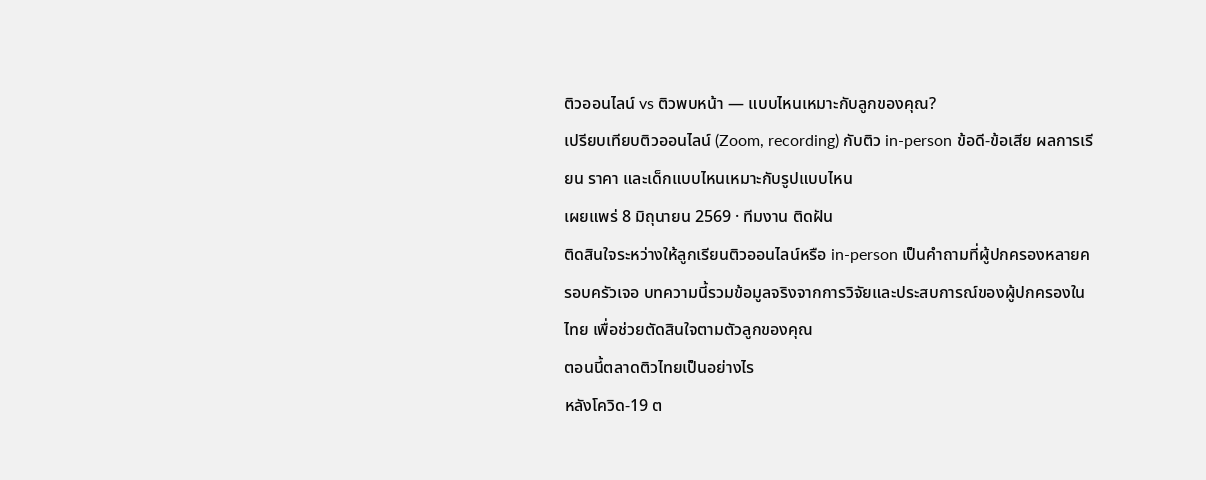ติวออนไลน์ vs ติวพบหน้า — แบบไหนเหมาะกับลูกของคุณ?
เปรียบเทียบติวออนไลน์ (Zoom, recording) กับติว in-person ข้อดี-ข้อเสีย ผลการเรียน ราคา และเด็กแบบไหนเหมาะกับรูปแบบไหน
เผยแพร่ 8 มิถุนายน 2569 · ทีมงาน ติดฝัน
ติดสินใจระหว่างให้ลูกเรียนติวออนไลน์หรือ in-person เป็นคำถามที่ผู้ปกครองหลายครอบครัวเจอ บทความนี้รวมข้อมูลจริงจากการวิจัยและประสบการณ์ของผู้ปกครองในไทย เพื่อช่วยตัดสินใจตามตัวลูกของคุณ
ตอนนี้ตลาดติวไทยเป็นอย่างไร
หลังโควิด-19 ต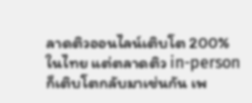ลาดติวออนไลน์เติบโต 200% ในไทย แต่ตลาดติว in-person ก็เติบโตกลับมาเช่นกัน เพ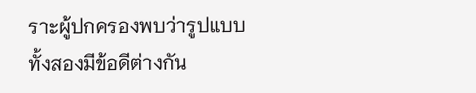ราะผู้ปกครองพบว่ารูปแบบทั้งสองมีข้อดีต่างกัน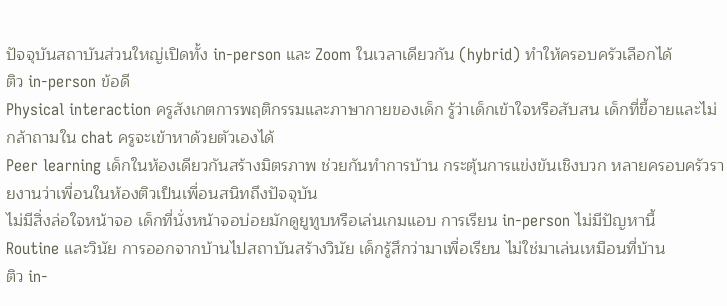ปัจจุบันสถาบันส่วนใหญ่เปิดทั้ง in-person และ Zoom ในเวลาเดียวกัน (hybrid) ทำให้ครอบครัวเลือกได้
ติว in-person ข้อดี
Physical interaction ครูสังเกตการพฤติกรรมและภาษากายของเด็ก รู้ว่าเด็กเข้าใจหรือสับสน เด็กที่ขี้อายและไม่กล้าถามใน chat ครูจะเข้าหาด้วยตัวเองได้
Peer learning เด็กในห้องเดียวกันสร้างมิตรภาพ ช่วยกันทำการบ้าน กระตุ้นการแข่งขันเชิงบวก หลายครอบครัวรายงานว่าเพื่อนในห้องติวเป็นเพื่อนสนิทถึงปัจจุบัน
ไม่มีสิ่งล่อใจหน้าจอ เด็กที่นั่งหน้าจอบ่อยมักดูยูทูบหรือเล่นเกมแอบ การเรียน in-person ไม่มีปัญหานี้
Routine และวินัย การออกจากบ้านไปสถาบันสร้างวินัย เด็กรู้สึกว่ามาเพื่อเรียน ไม่ใช่มาเล่นเหมือนที่บ้าน
ติว in-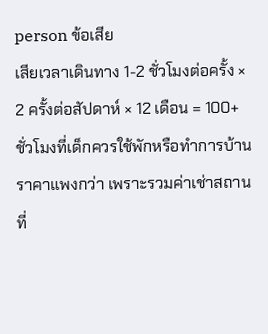person ข้อเสีย
เสียเวลาเดินทาง 1-2 ชั่วโมงต่อครั้ง × 2 ครั้งต่อสัปดาห์ × 12 เดือน = 100+ ชั่วโมงที่เด็กควรใช้พักหรือทำการบ้าน
ราคาแพงกว่า เพราะรวมค่าเช่าสถานที่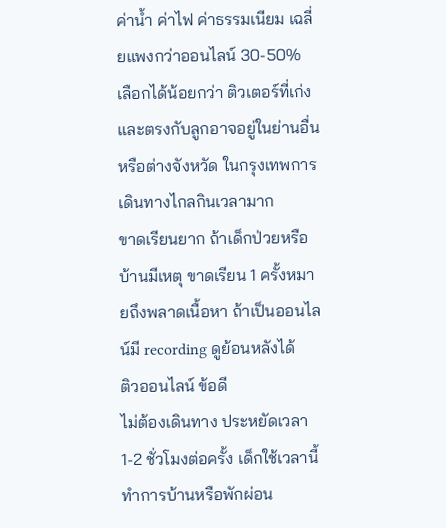ค่าน้ำ ค่าไฟ ค่าธรรมเนียม เฉลี่ยแพงกว่าออนไลน์ 30-50%
เลือกได้น้อยกว่า ติวเตอร์ที่เก่งและตรงกับลูกอาจอยู่ในย่านอื่นหรือต่างจังหวัด ในกรุงเทพการเดินทางไกลกินเวลามาก
ขาดเรียนยาก ถ้าเด็กป่วยหรือบ้านมีเหตุ ขาดเรียน 1 ครั้งหมายถึงพลาดเนื้อหา ถ้าเป็นออนไลน์มี recording ดูย้อนหลังได้
ติวออนไลน์ ข้อดี
ไม่ต้องเดินทาง ประหยัดเวลา 1-2 ชั่วโมงต่อครั้ง เด็กใช้เวลานี้ทำการบ้านหรือพักผ่อน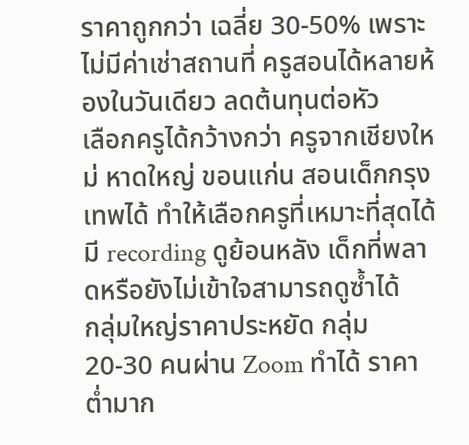ราคาถูกกว่า เฉลี่ย 30-50% เพราะไม่มีค่าเช่าสถานที่ ครูสอนได้หลายห้องในวันเดียว ลดต้นทุนต่อหัว
เลือกครูได้กว้างกว่า ครูจากเชียงใหม่ หาดใหญ่ ขอนแก่น สอนเด็กกรุงเทพได้ ทำให้เลือกครูที่เหมาะที่สุดได้
มี recording ดูย้อนหลัง เด็กที่พลาดหรือยังไม่เข้าใจสามารถดูซ้ำได้
กลุ่มใหญ่ราคาประหยัด กลุ่ม 20-30 คนผ่าน Zoom ทำได้ ราคาต่ำมาก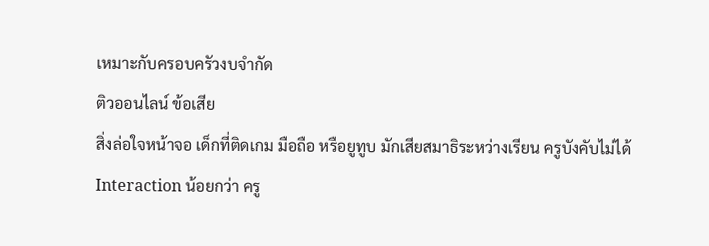เหมาะกับครอบครัวงบจำกัด
ติวออนไลน์ ข้อเสีย
สิ่งล่อใจหน้าจอ เด็กที่ติดเกม มือถือ หรือยูทูบ มักเสียสมาธิระหว่างเรียน ครูบังคับไม่ได้
Interaction น้อยกว่า ครู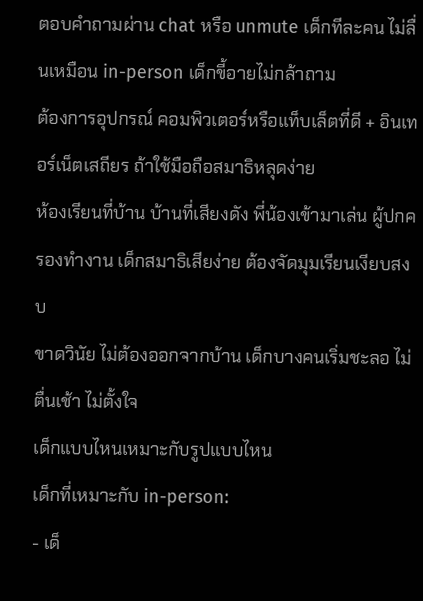ตอบคำถามผ่าน chat หรือ unmute เด็กทีละคน ไม่ลื่นเหมือน in-person เด็กขี้อายไม่กล้าถาม
ต้องการอุปกรณ์ คอมพิวเตอร์หรือแท็บเล็ตที่ดี + อินเทอร์เน็ตเสถียร ถ้าใช้มือถือสมาธิหลุดง่าย
ห้องเรียนที่บ้าน บ้านที่เสียงดัง พี่น้องเข้ามาเล่น ผู้ปกครองทำงาน เด็กสมาธิเสียง่าย ต้องจัดมุมเรียนเงียบสงบ
ขาดวินัย ไม่ต้องออกจากบ้าน เด็กบางคนเริ่มชะลอ ไม่ตื่นเช้า ไม่ตั้งใจ
เด็กแบบไหนเหมาะกับรูปแบบไหน
เด็กที่เหมาะกับ in-person:
- เด็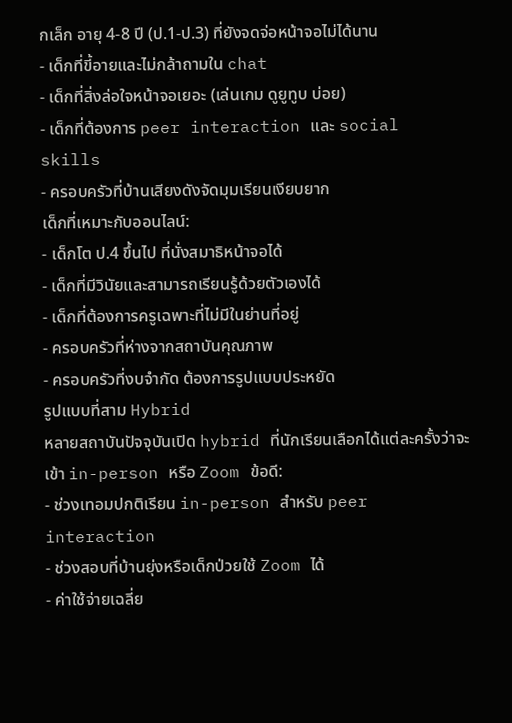กเล็ก อายุ 4-8 ปี (ป.1-ป.3) ที่ยังจดจ่อหน้าจอไม่ได้นาน
- เด็กที่ขี้อายและไม่กล้าถามใน chat
- เด็กที่สิ่งล่อใจหน้าจอเยอะ (เล่นเกม ดูยูทูบ บ่อย)
- เด็กที่ต้องการ peer interaction และ social skills
- ครอบครัวที่บ้านเสียงดังจัดมุมเรียนเงียบยาก
เด็กที่เหมาะกับออนไลน์:
- เด็กโต ป.4 ขึ้นไป ที่นั่งสมาธิหน้าจอได้
- เด็กที่มีวินัยและสามารถเรียนรู้ด้วยตัวเองได้
- เด็กที่ต้องการครูเฉพาะที่ไม่มีในย่านที่อยู่
- ครอบครัวที่ห่างจากสถาบันคุณภาพ
- ครอบครัวที่งบจำกัด ต้องการรูปแบบประหยัด
รูปแบบที่สาม Hybrid
หลายสถาบันปัจจุบันเปิด hybrid ที่นักเรียนเลือกได้แต่ละครั้งว่าจะเข้า in-person หรือ Zoom ข้อดี:
- ช่วงเทอมปกติเรียน in-person สำหรับ peer interaction
- ช่วงสอบที่บ้านยุ่งหรือเด็กป่วยใช้ Zoom ได้
- ค่าใช้จ่ายเฉลี่ย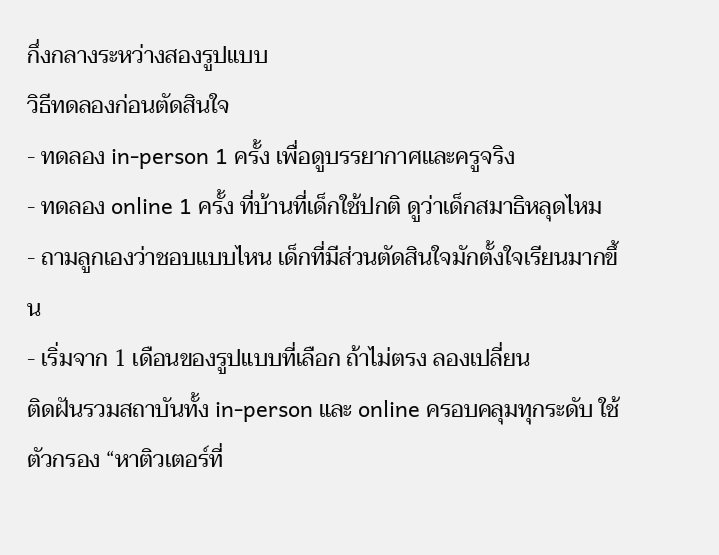กึ่งกลางระหว่างสองรูปแบบ
วิธีทดลองก่อนตัดสินใจ
- ทดลอง in-person 1 ครั้ง เพื่อดูบรรยากาศและครูจริง
- ทดลอง online 1 ครั้ง ที่บ้านที่เด็กใช้ปกติ ดูว่าเด็กสมาธิหลุดไหม
- ถามลูกเองว่าชอบแบบไหน เด็กที่มีส่วนตัดสินใจมักตั้งใจเรียนมากขึ้น
- เริ่มจาก 1 เดือนของรูปแบบที่เลือก ถ้าไม่ตรง ลองเปลี่ยน
ติดฝันรวมสถาบันทั้ง in-person และ online ครอบคลุมทุกระดับ ใช้ ตัวกรอง “หาติวเตอร์ที่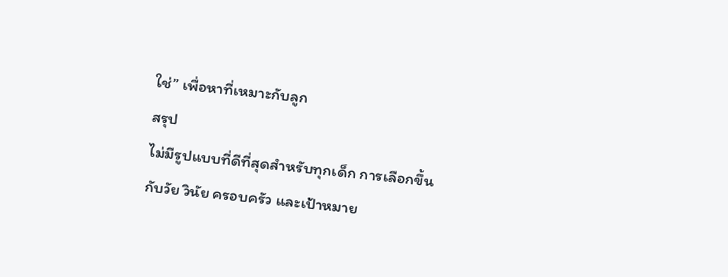ใช่” เพื่อหาที่เหมาะกับลูก
สรุป
ไม่มีรูปแบบที่ดีที่สุดสำหรับทุกเด็ก การเลือกขึ้นกับวัย วินัย ครอบครัว และเป้าหมาย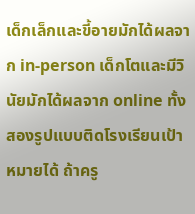เด็กเล็กและขี้อายมักได้ผลจาก in-person เด็กโตและมีวินัยมักได้ผลจาก online ทั้งสองรูปแบบติดโรงเรียนเป้าหมายได้ ถ้าครู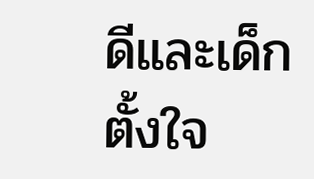ดีและเด็กตั้งใจ